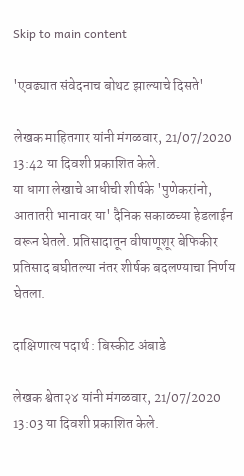Skip to main content

'एवढ्यात संवेदनाच बोथट झाल्याचे दिसते'

लेखक माहितगार यांनी मंगळवार, 21/07/2020 13:42 या दिवशी प्रकाशित केले.
या धागा लेखाचे आधीची शीर्षके 'पुणेकरांनो, आतातरी भानावर या' दैनिक सकाळच्या हेडलाईन वरून घेतले. प्रतिसादातून वीषाणूशूर बेफिकीर प्रतिसाद बघीतल्या नंतर शीर्षक बदलण्याचा निर्णय घेतला.

दाक्षिणात्य पदार्थ : बिस्कीट अंबाडे

लेखक श्वेता२४ यांनी मंगळवार, 21/07/2020 13:03 या दिवशी प्रकाशित केले.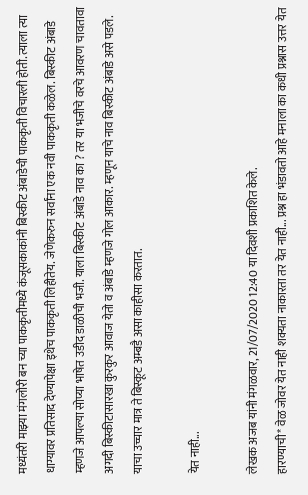मध्यंतरी माझ्या मंगलोरी बन च्या पाककृतीमध्ये कंजूसकाकांनी बिस्कीट अंबाडेची पाककृती विचारली होती. त्याला त्या धाग्यावर प्रतिसाद देण्यापेक्षा इथेच पाककृती लिहीतेय. जेणेकरुन सर्वांना एक नवी पाककृती कळेल. बिस्कीट अंबाडे म्हणजे आपल्या सोप्या भाषेत उडीद डाळीची भजी. याला बिस्कीट अंबाडे नाव का ? तर या भजीचे वरचे आवरण चावतावा अगदी बिस्कीटासारखा कुरकुर आवाज येतो व अंबाडे म्हणजे गोल आकार. म्हणून याचे नाव बिस्कीट अंबाडे असे पडले. याचा उच्चार मात्र ते बिस्कूट अम्बडै असा काहीसा करतात.

येत नाही...

लेखक अजब यांनी मंगळवार, 21/07/2020 12:40 या दिवशी प्रकाशित केले.
हारण्याची* वेळ जोवर येत नाही शक्यता नाकारता तर येत नाही... प्रश्न हा भंडावतो आहे मनाला का कधी प्रश्नास उत्तर येत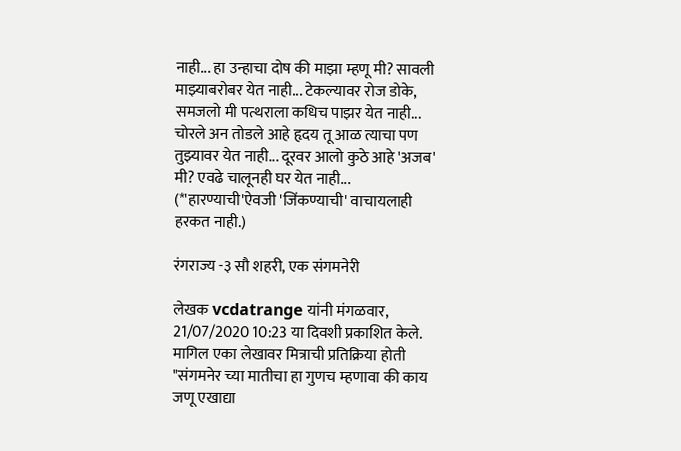नाही... हा उन्हाचा दोष की माझा म्हणू मी? सावली माझ्याबरोबर येत नाही... टेकल्यावर रोज डोके, समजलो मी पत्थराला कधिच पाझर येत नाही... चोरले अन तोडले आहे हृदय तू आळ त्याचा पण तुझ्यावर येत नाही... दूरवर आलो कुठे आहे 'अजब' मी? एवढे चालूनही घर येत नाही... (*'हारण्याची'ऐवजी 'जिंकण्याची' वाचायलाही हरकत नाही.)

रंगराज्य -३ सौ शहरी, एक संगमनेरी

लेखक vcdatrange यांनी मंगळवार, 21/07/2020 10:23 या दिवशी प्रकाशित केले.
मागिल एका लेखावर मित्राची प्रतिक्रिया होती "संगमनेर च्या मातीचा हा गुणच म्हणावा की काय जणू एखाद्या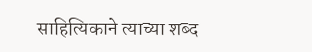साहित्यिकाने त्याच्या शब्द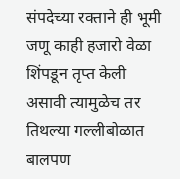संपदेच्या रक्ताने ही भूमी जणू काही हजारो वेळा शिंपडून तृप्त केली असावी त्यामुळेच तर तिथल्या गल्लीबोळात बालपण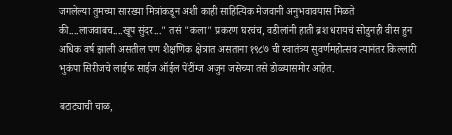जगलेल्या तुमच्या सारख्या मित्रांकडून अशी काही साहित्यिक मेजवानी अनुभवावयास मिळते की....लाजवाबच....खूप सुंदर..." तसं "कला" प्रकरण घरचंच, वडीलांनी हाती ब्रश धरायचं सोडुनही वीस हुन अधिक वर्ष झाली असतील पण शैक्षणिक क्षेत्रात असताना १९८७ ची स्वातंत्र्य सुवर्णमहोत्सव त्यानंतर किल्लारी भुकंपा सिरीजचे लाईफ साईज ऑईल पेंटींग्ज अजुन जसेच्या तसे डोळ्यासमोर आहेत.

बटाट्याची चाळ,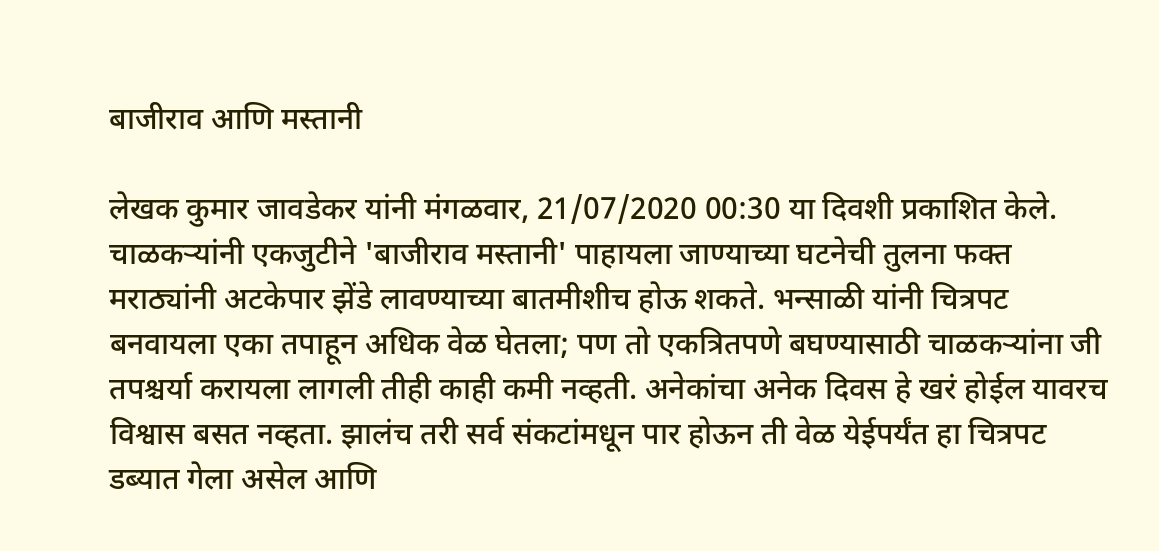बाजीराव आणि मस्तानी

लेखक कुमार जावडेकर यांनी मंगळवार, 21/07/2020 00:30 या दिवशी प्रकाशित केले.
चाळकऱ्यांनी एकजुटीने 'बाजीराव मस्तानी' पाहायला जाण्याच्या घटनेची तुलना फक्त मराठ्यांनी अटकेपार झेंडे लावण्याच्या बातमीशीच होऊ शकते. भन्साळी यांनी चित्रपट बनवायला एका तपाहून अधिक वेळ घेतला; पण तो एकत्रितपणे बघण्यासाठी चाळकऱ्यांना जी तपश्चर्या करायला लागली तीही काही कमी नव्हती. अनेकांचा अनेक दिवस हे खरं होईल यावरच विश्वास बसत नव्हता. झालंच तरी सर्व संकटांमधून पार होऊन ती वेळ येईपर्यंत हा चित्रपट डब्यात गेला असेल आणि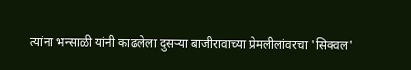त्यांना भन्साळी यांनी काढलेला दुसऱ्या बाजीरावाच्या प्रेमलीलांवरचा 'सिक्वल'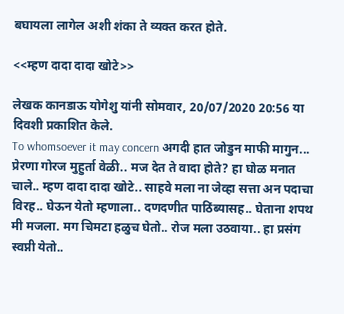बघायला लागेल अशी शंका ते व्यक्त करत होते.

<<म्हण दादा दादा खोटे>>

लेखक कानडाऊ योगेशु यांनी सोमवार, 20/07/2020 20:56 या दिवशी प्रकाशित केले.
To whomsoever it may concern अगदी हात जोडुन माफी मागुन... प्रेरणा गोरज मुहुर्ता वेळी.. मज देत ते वादा होते? हा घोळ मनात चाले.. म्हण दादा दादा खोटे.. साहवे मला ना जेव्हा सत्ता अन पदाचा विरह.. घेऊन येतो म्हणाला.. दणदणीत पाठिंब्यासह.. घेताना शपथ मी मजला. मग चिमटा हळुच घेतो.. रोज मला उठवाया.. हा प्रसंग स्वप्नी येतो..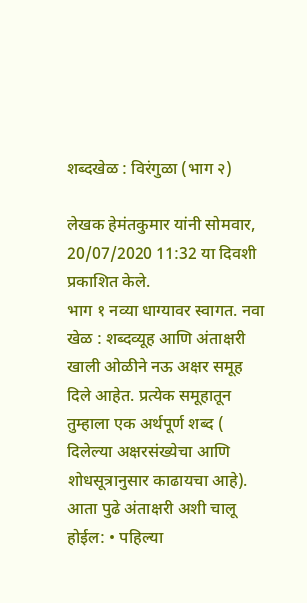शब्दखेळ : विरंगुळा (भाग २)

लेखक हेमंतकुमार यांनी सोमवार, 20/07/2020 11:32 या दिवशी प्रकाशित केले.
भाग १ नव्या धाग्यावर स्वागत. नवा खेळ : शब्दव्यूह आणि अंताक्षरी खाली ओळीने नऊ अक्षर समूह दिले आहेत. प्रत्येक समूहातून तुम्हाला एक अर्थपूर्ण शब्द ( दिलेल्या अक्षरसंख्येचा आणि शोधसूत्रानुसार काढायचा आहे). आता पुढे अंताक्षरी अशी चालू होईल: • पहिल्या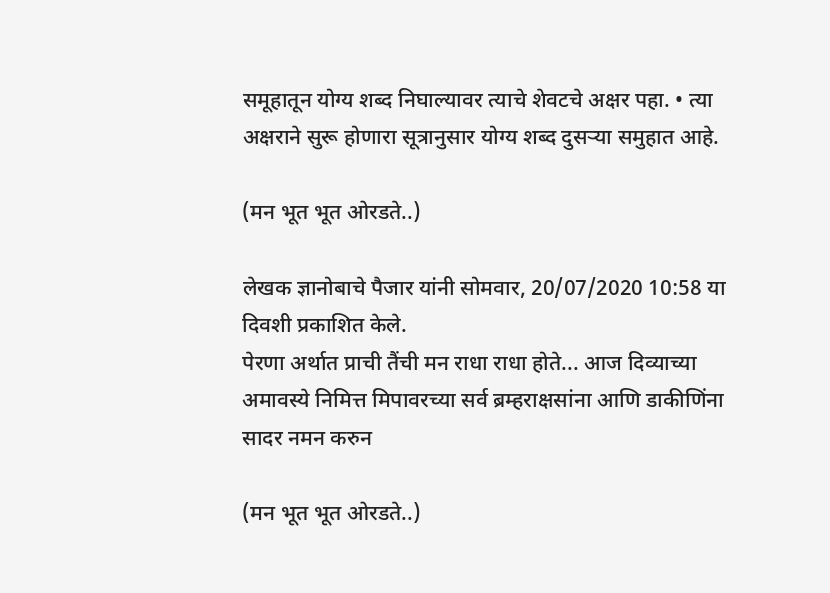समूहातून योग्य शब्द निघाल्यावर त्याचे शेवटचे अक्षर पहा. • त्या अक्षराने सुरू होणारा सूत्रानुसार योग्य शब्द दुसऱ्या समुहात आहे.

(मन भूत भूत ओरडते..)

लेखक ज्ञानोबाचे पैजार यांनी सोमवार, 20/07/2020 10:58 या दिवशी प्रकाशित केले.
पेरणा अर्थात प्राची तैंची मन राधा राधा होते... आज दिव्याच्या अमावस्ये निमित्त मिपावरच्या सर्व ब्रम्हराक्षसांना आणि डाकीणिंना सादर नमन करुन

(मन भूत भूत ओरडते..)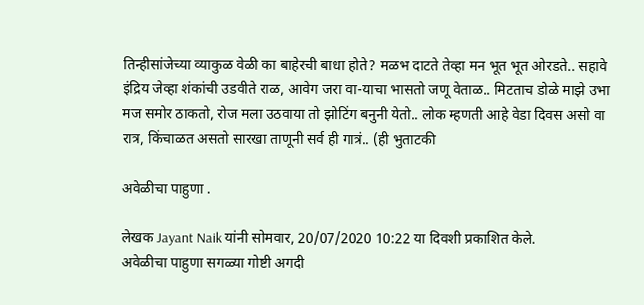तिन्हीसांजेच्या व्याकुळ वेळी का बाहेरची बाधा होते? मळभ दाटते तेव्हा मन भूत भूत ओरडते.. सहावे इंद्रिय जेव्हा शंकांची उडवीते राळ, आवेग जरा वा-याचा भासतो जणू वेताळ.. मिटताच डोळे माझे उभा मज समोर ठाकतो, रोज मला उठवाया तो झोटिंग बनुनी येतो.. लोक म्हणती आहे वेडा दिवस असो वा रात्र, किंचाळत असतो सारखा ताणूनी सर्व ही गात्रं.. (ही भुताटकी

अवेळीचा पाहुणा .

लेखक Jayant Naik यांनी सोमवार, 20/07/2020 10:22 या दिवशी प्रकाशित केले.
अवेळीचा पाहुणा सगळ्या गोष्टी अगदी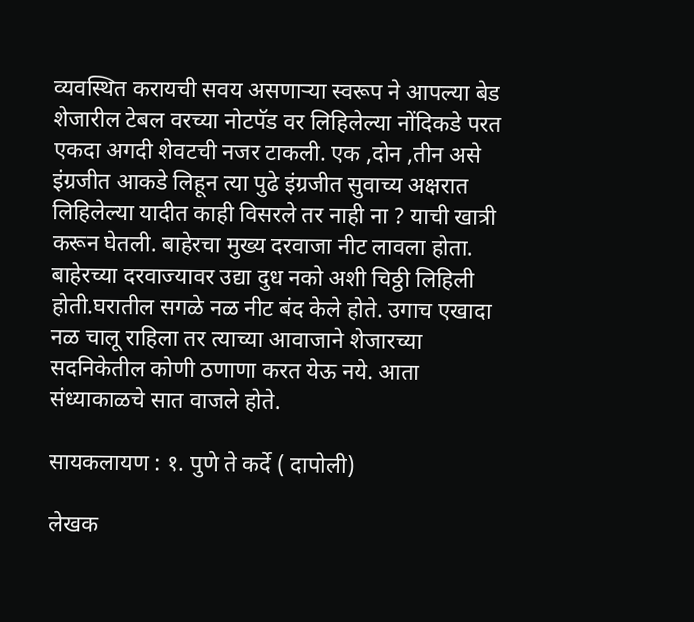व्यवस्थित करायची सवय असणाऱ्या स्वरूप ने आपल्या बेड शेजारील टेबल वरच्या नोटपॅड वर लिहिलेल्या नोंदिकडे परत एकदा अगदी शेवटची नजर टाकली. एक ,दोन ,तीन असे इंग्रजीत आकडे लिहून त्या पुढे इंग्रजीत सुवाच्य अक्षरात लिहिलेल्या यादीत काही विसरले तर नाही ना ? याची खात्री करून घेतली. बाहेरचा मुख्य दरवाजा नीट लावला होता. बाहेरच्या दरवाज्यावर उद्या दुध नको अशी चिठ्ठी लिहिली होती.घरातील सगळे नळ नीट बंद केले होते. उगाच एखादा नळ चालू राहिला तर त्याच्या आवाजाने शेजारच्या सदनिकेतील कोणी ठणाणा करत येऊ नये. आता संध्याकाळचे सात वाजले होते.

सायकलायण : १. पुणे ते कर्दे ( दापोली)

लेखक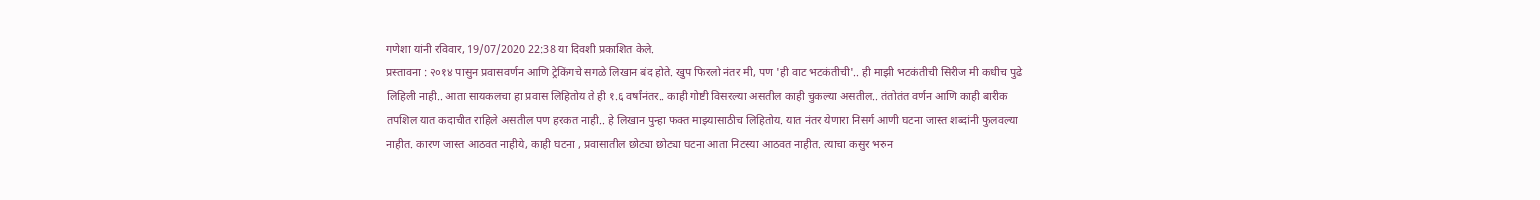गणेशा यांनी रविवार, 19/07/2020 22:38 या दिवशी प्रकाशित केले.
प्रस्तावना : २०१४ पासुन प्रवासवर्णन आणि ट्रेकिंगचे सगळे लिखान बंद होते. खुप फिरलो नंतर मी, पण 'ही वाट भटकंतीची'.. ही माझी भटकंतीची सिरीज मी कधीच पुढे लिहिली नाही.. आता सायकलचा हा प्रवास लिहितोय ते ही १.६ वर्षांनंतर.. काही गोष्टी विसरल्या असतील काही चुकल्या असतील.. तंतोतंत वर्णन आणि काही बारीक तपशिल यात कदाचीत राहिले असतील पण हरकत नाही.. हे लिखान पुन्हा फक्त माझ्यासाठीच लिहितोय. यात नंतर येणारा निसर्ग आणी घटना जास्त शब्दांनी फुलवल्या नाहीत. कारण जास्त आठवत नाहीये, काही घटना , प्रवासातील छोट्या छोट्या घटना आता निटस्या आठवत नाहीत. त्याचा कसुर भरुन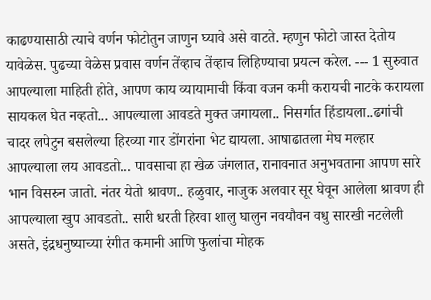काढण्यासाठी त्याचे वर्णन फोटोतुन जाणुन घ्यावे असे वाटते. म्हणुन फोटो जास्त देतोय यावेळेस. पुढच्या वेळेस प्रवास वर्णन तेंव्हाच तेंव्हाच लिहिण्याचा प्रयत्न करेल. --- 1 सुरुवात आपल्याला माहिती होते, आपण काय व्यायामाची किंवा वजन कमी करायची नाटके करायला सायकल घेत नव्हतो... आपल्याला आवडते मुक्त जगायला.. निसर्गात हिंडायला..ढगांची चादर लपेटुन बसलेल्या हिरव्या गार डोंगरांना भेट द्यायला. आषाढातला मेघ मल्हार आपल्याला लय आवडतो... पावसाचा हा खेळ जंगलात, रानावनात अनुभवताना आपण सारे भान विसरुन जातो. नंतर येतो श्रावण.. हळुवार, नाजुक अलवार सूर घेवून आलेला श्रावण ही आपल्याला खुप आवडतो.. सारी धरती हिरवा शालु घालुन नवयौवन वधु सारखी नटलेली असते, इंद्रधनुष्याच्या रंगीत कमानी आणि फुलांचा मोहक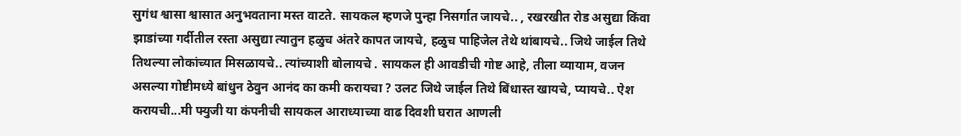सुगंध श्वासा श्वासात अनुभवताना मस्त वाटते. सायकल म्हणजे पुन्हा निसर्गात जायचे.. , रखरखीत रोड असुद्या किंवा झाडांच्या गर्दीतील रस्ता असुद्या त्यातुन हळुच अंतरे कापत जायचे, हळुच पाहिजेल तेथे थांबायचे.. जिथे जाईल तिथे तिथल्या लोकांच्यात मिसळायचे.. त्यांच्याशी बोलायचे . सायकल ही आवडीची गोष्ट आहे, तीला व्यायाम, वजन असल्या गोष्टीमध्ये बांधुन ठेवुन आनंद का कमी करायचा ? उलट जिथे जाईल तिथे बिंधास्त खायचे, प्यायचे.. ऐश करायची...मी फ्युजी या कंपनीची सायकल आराध्याच्या वाढ दिवशी घरात आणली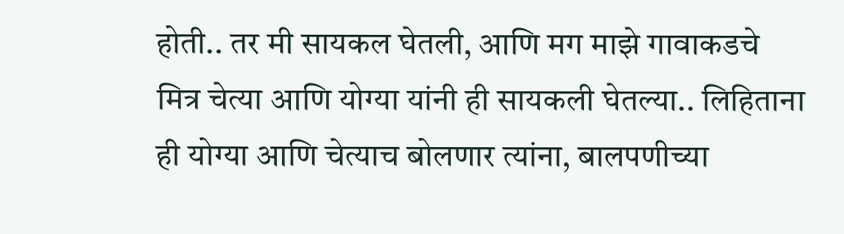होती.. तर मी सायकल घेतली, आणि मग माझे गावाकडचे मित्र चेत्या आणि योग्या यांनी ही सायकली घेतल्या.. लिहिताना ही योग्या आणि चेत्याच बोलणार त्यांना, बालपणीच्या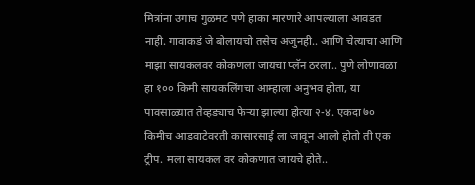मित्रांना उगाच गुळमट पणे हाका मारणारे आपल्याला आवडत नाही. गावाकडं जे बोलायचो तसेच अजुनही.. आणि चेत्याचा आणि माझा सायकलवर कोकणला जायचा प्लॅन ठरला.. पुणे लोणावळा हा १०० किमी सायकलिंगचा आम्हाला अनुभव होता, या पावसाळ्यात तेव्हड्याच फेर्‍या झाल्या होत्या २-४. एकदा ७० किमीच आडवाटेवरती कासारसाई ला जावून आलो होतो ती एक ट्रीप. मला सायकल वर कोकणात जायचे होते..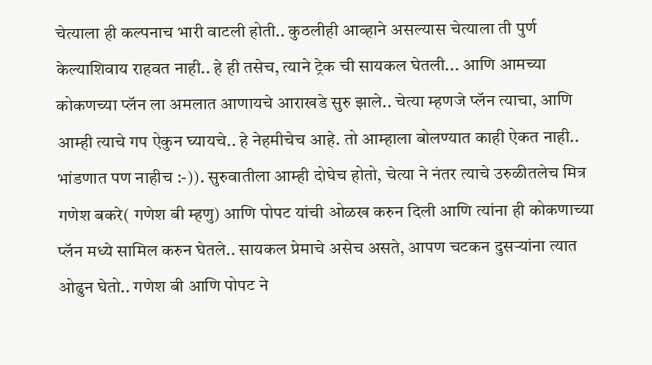चेत्याला ही कल्पनाच भारी वाटली होती.. कुठलीही आव्हाने असल्यास चेत्याला ती पुर्ण केल्याशिवाय राहवत नाही.. हे ही तसेच, त्याने ट्रेक ची सायकल घेतली... आणि आमच्या कोकणच्या प्लॅन ला अमलात आणायचे आराखडे सुरु झाले.. चेत्या म्हणजे प्लॅन त्याचा, आणि आम्ही त्याचे गप ऐकुन घ्यायचे.. हे नेहमीचेच आहे. तो आम्हाला बोलण्यात काही ऐकत नाही.. भांडणात पण नाहीच :-)). सुरुवातीला आम्ही दोघेच होतो, चेत्या ने नंतर त्याचे उरुळीतलेच मित्र गणेश बकरे( गणेश बी म्हणु) आणि पोपट यांची ओळख करुन दिली आणि त्यांना ही कोकणाच्या प्लॅन मध्ये सामिल करुन घेतले.. सायकल प्रेमाचे असेच असते, आपण चटकन दुसर्‍यांना त्यात ओढुन घेतो.. गणेश बी आणि पोपट ने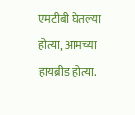एमटीबी घेतल्या होत्या, आमच्या हायब्रीड होत्या.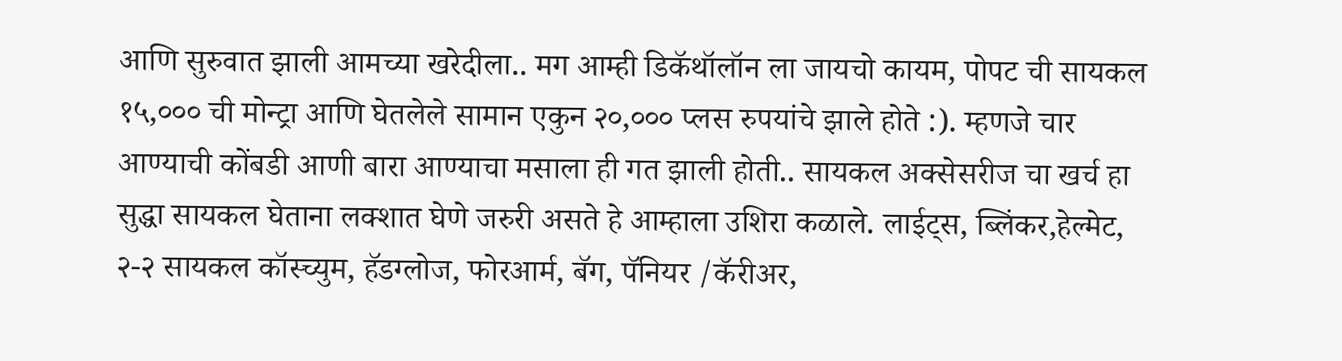आणि सुरुवात झाली आमच्या खरेदीला.. मग आम्ही डिकॅथॉलॉन ला जायचो कायम, पोपट ची सायकल १५,००० ची मोन्ट्रा आणि घेतलेले सामान एकुन २०,००० प्लस रुपयांचे झाले होते :). म्हणजे चार आण्याची कोंबडी आणी बारा आण्याचा मसाला ही गत झाली होती.. सायकल अक्सेसरीज चा खर्च हा सुद्धा सायकल घेताना लक्शात घेणे जरुरी असते हे आम्हाला उशिरा कळाले. लाईट्स, ब्लिंकर,हेल्मेट, २-२ सायकल कॉस्च्युम, हॅडग्लोज, फोरआर्म, बॅग, पॅनियर /कॅरीअर,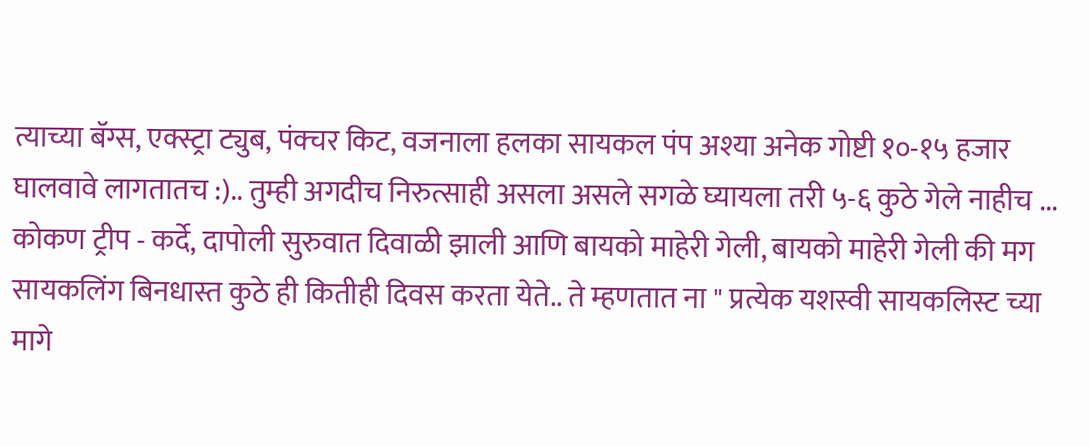त्याच्या बॅग्स, एक्स्ट्रा ट्युब, पंक्चर किट, वजनाला हलका सायकल पंप अश्या अनेक गोष्टी १०-१५ हजार घालवावे लागतातच :).. तुम्ही अगदीच निरुत्साही असला असले सगळे घ्यायला तरी ५-६ कुठे गेले नाहीच ... कोकण ट्रीप - कर्दे, दापोली सुरुवात दिवाळी झाली आणि बायको माहेरी गेली, बायको माहेरी गेली की मग सायकलिंग बिनधास्त कुठे ही कितीही दिवस करता येते.. ते म्हणतात ना " प्रत्येक यशस्वी सायकलिस्ट च्या मागे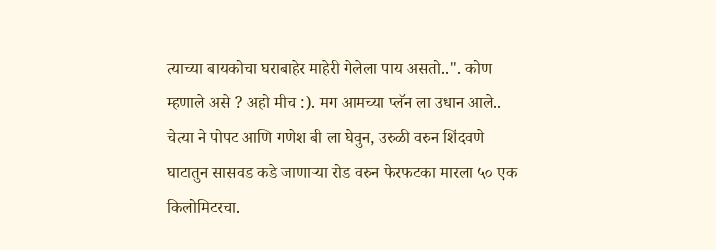त्याच्या बायकोचा घराबाहेर माहेरी गेलेला पाय असतो..". कोण म्हणाले असे ? अहो मीच :). मग आमच्या प्लॅन ला उधान आले.. चेत्या ने पोपट आणि गणेश बी ला घेवुन, उरुळी वरुन शिंदवणे घाटातुन सासवड कडे जाणार्‍या रोड वरुन फेरफटका मारला ५० एक किलोमिटरचा.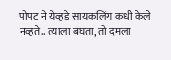पोपट ने येव्हडे सायकलिंग कधी केले नव्हते.. त्याला बघता, तो दमला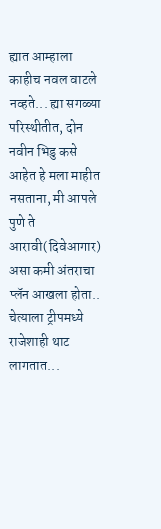ह्यात आम्हाला काहीच नवल वाटले नव्हते... ह्या सगळ्या परिस्थीतीत, दोन नवीन भिडु कसे आहेत हे मला माहीत नसताना, मी आपले पुणे ते आरावी(दिवेआगार) असा कमी अंतराचा प्लॅन आखला होता.. चेत्याला ट्रीपमध्ये राजेशाही थाट लागतात...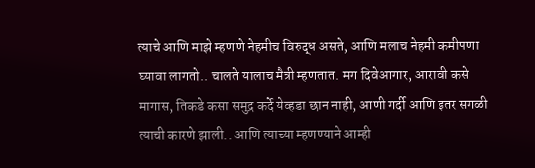त्याचे आणि माझे म्हणणे नेहमीच विरुद्ध असते, आणि मलाच नेहमी कमीपणा घ्यावा लागतो.. चालते यालाच मैत्री म्हणतात. मग दिवेआगार, आरावी कसे मागास, तिकडे कसा समुद्र कर्दे येव्हडा छान नाही, आणी गर्दी आणि इतर सगळी त्याची कारणे झाली.. आणि त्याच्या म्हणण्याने आम्ही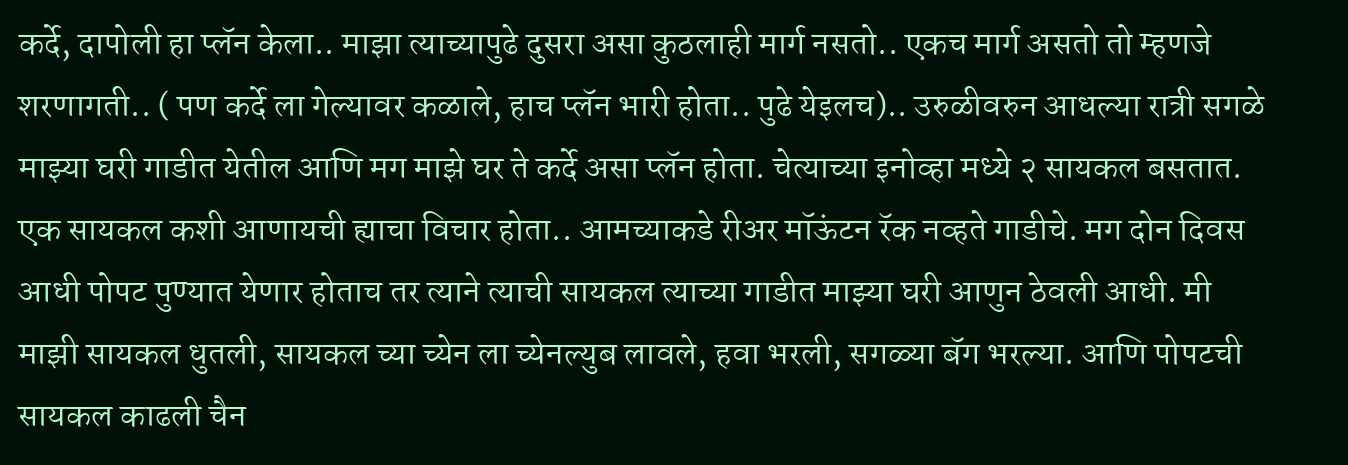कर्दे, दापोली हा प्लॅन केला.. माझा त्याच्यापुढे दुसरा असा कुठलाही मार्ग नसतो.. एकच मार्ग असतो तो म्हणजे शरणागती.. ( पण कर्दे ला गेल्यावर कळाले, हाच प्लॅन भारी होता.. पुढे येइलच).. उरुळीवरुन आधल्या रात्री सगळे माझ्या घरी गाडीत येतील आणि मग माझे घर ते कर्दे असा प्लॅन होता. चेत्याच्या इनोव्हा मध्ये २ सायकल बसतात. एक सायकल कशी आणायची ह्याचा विचार होता.. आमच्याकडे रीअर मॉऊंटन रॅक नव्हते गाडीचे. मग दोन दिवस आधी पोपट पुण्यात येणार होताच तर त्याने त्याची सायकल त्याच्या गाडीत माझ्या घरी आणुन ठेवली आधी. मी माझी सायकल धुतली, सायकल च्या च्येन ला च्येनल्युब लावले, हवा भरली, सगळ्या बॅग भरल्या. आणि पोपटची सायकल काढली चैन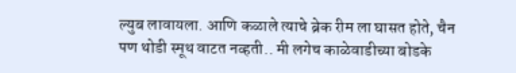ल्युब लावायला. आणि कळाले त्याचे ब्रेक रीम ला घासत होते, चैन पण थोडी स्मूथ वाटत नव्हती.. मी लगेच काळेवाडीच्या बोडके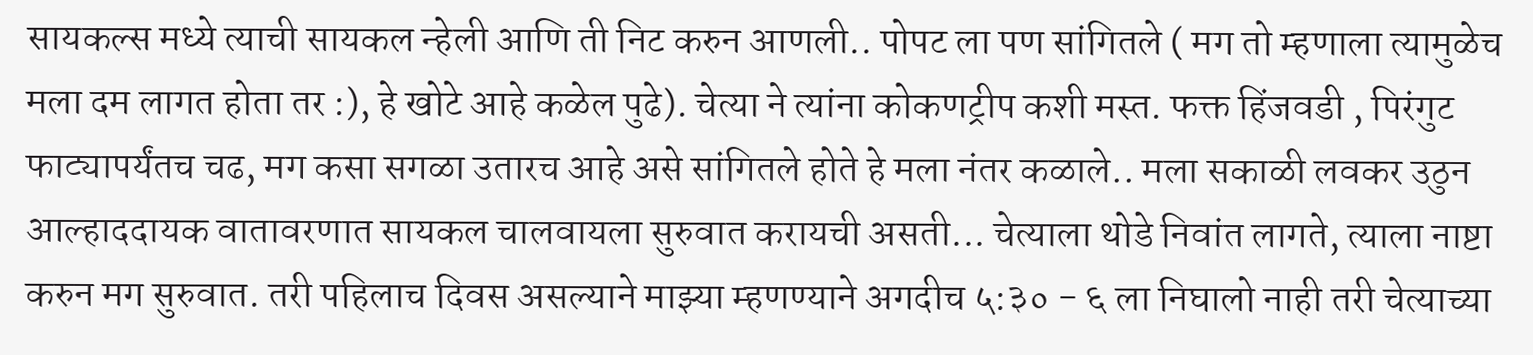सायकल्स मध्ये त्याची सायकल न्हेली आणि ती निट करुन आणली.. पोपट ला पण सांगितले ( मग तो म्हणाला त्यामुळेच मला दम लागत होता तर :), हे खोटे आहे कळेल पुढे). चेत्या ने त्यांना कोकणट्रीप कशी मस्त. फक्त हिंजवडी , पिरंगुट फाट्यापर्यंतच चढ, मग कसा सगळा उतारच आहे असे सांगितले होते हे मला नंतर कळाले.. मला सकाळी लवकर उठुन आल्हाददायक वातावरणात सायकल चालवायला सुरुवात करायची असती... चेत्याला थोडे निवांत लागते, त्याला नाष्टा करुन मग सुरुवात. तरी पहिलाच दिवस असल्याने माझ्या म्हणण्याने अगदीच ५:३० - ६ ला निघालो नाही तरी चेत्याच्या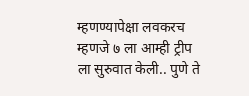म्हणण्यापेक्षा लवकरच म्हणजे ७ ला आम्ही ट्रीप ला सुरुवात केली.. पुणे ते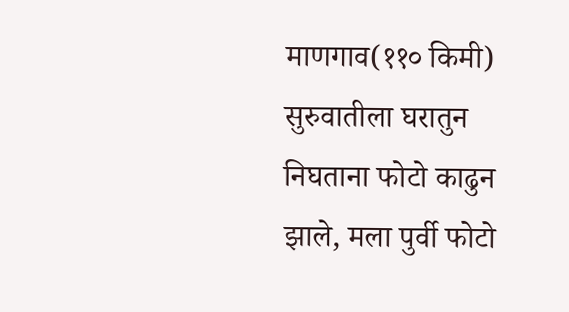माणगाव(११० किमी) सुरुवातीला घरातुन निघताना फोटो काढुन झाले, मला पुर्वी फोटो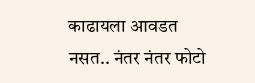काढायला आवडत नसत.. नंतर नंतर फोटो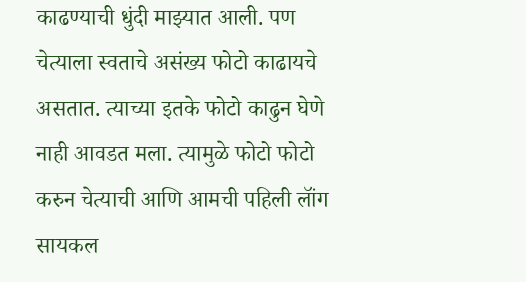काढण्याची धुंदी माझ्यात आली. पण चेत्याला स्वताचे असंख्य फोटो काढायचे असतात. त्याच्या इतके फोटो काढुन घेणे नाही आवडत मला. त्यामुळे फोटो फोटो करुन चेत्याची आणि आमची पहिली लॉंग सायकल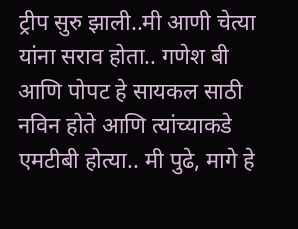ट्रीप सुरु झाली..मी आणी चेत्या यांना सराव होता.. गणेश बी आणि पोपट हे सायकल साठी नविन होते आणि त्यांच्याकडे एमटीबी होत्या.. मी पुढे, मागे हे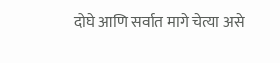दोघे आणि सर्वात मागे चेत्या असे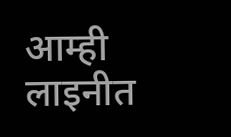आम्ही लाइनीत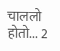चाललो होतो... 2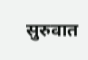सुरुवात